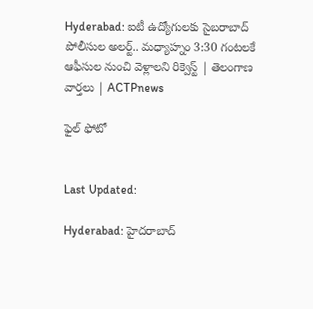Hyderabad: ఐటీ ఉద్యోగులకు సైబరాబాద్ పోలీసుల అలర్ట్.. మధ్యాహ్నం 3:30 గంటలకే ఆఫీసుల నుంచి వెళ్లాలని రిక్వెస్ట్ | తెలంగాణ వార్తలు | ACTPnews

ఫైల్ ఫోటో


Last Updated:

Hyderabad: హైదరాబాద్‌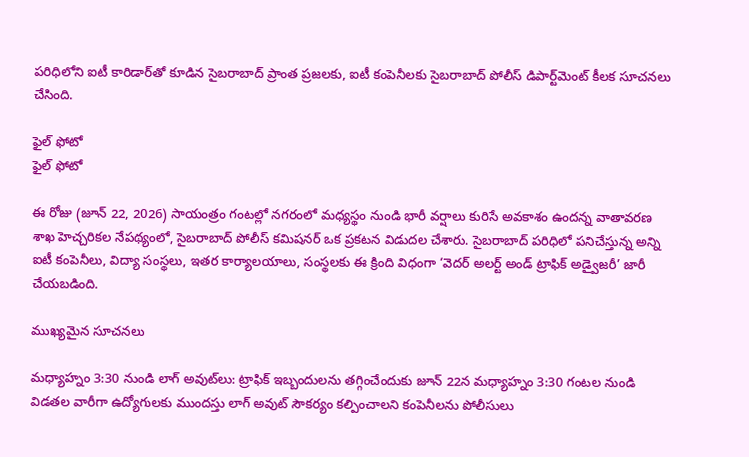పరిధిలోని ఐటీ కారిడార్‌తో కూడిన సైబరాబాద్ ప్రాంత ప్రజలకు, ఐటీ కంపెనీలకు సైబరాబాద్ పోలీస్ డిపార్ట్‌మెంట్ కీలక సూచనలు చేసింది.

ఫైల్ ఫోటో
ఫైల్ ఫోటో

ఈ రోజు (జూన్ 22, 2026) సాయంత్రం గంటల్లో నగరంలో మధ్యస్థం నుండి భారీ వర్షాలు కురిసే అవకాశం ఉందన్న వాతావరణ శాఖ హెచ్చరికల నేపథ్యంలో, సైబరాబాద్ పోలీస్ కమిషనర్ ఒక ప్రకటన విడుదల చేశారు. సైబరాబాద్ పరిధిలో పనిచేస్తున్న అన్ని ఐటీ కంపెనీలు, విద్యా సంస్థలు, ఇతర కార్యాలయాలు, సంస్థలకు ఈ క్రింది విధంగా ‘వెదర్ అలర్ట్ అండ్ ట్రాఫిక్ అడ్వైజరీ’ జారీ చేయబడింది.

ముఖ్యమైన సూచనలు

మధ్యాహ్నం 3:30 నుండి లాగ్ అవుట్‌లు: ట్రాఫిక్ ఇబ్బందులను తగ్గించేందుకు జూన్ 22న మధ్యాహ్నం 3:30 గంటల నుండి విడతల వారీగా ఉద్యోగులకు ముందస్తు లాగ్ అవుట్ సౌకర్యం కల్పించాలని కంపెనీలను పోలీసులు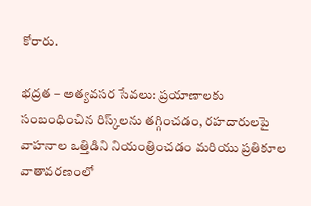కోరారు.

భద్రత – అత్యవసర సేవలు: ప్రయాణాలకు సంబంధించిన రిస్క్‌లను తగ్గించడం, రహదారులపై వాహనాల ఒత్తిడిని నియంత్రించడం మరియు ప్రతికూల వాతావరణంలో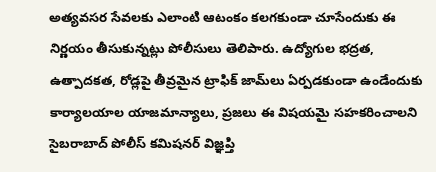అత్యవసర సేవలకు ఎలాంటి ఆటంకం కలగకుండా చూసేందుకు ఈ నిర్ణయం తీసుకున్నట్లు పోలీసులు తెలిపారు. ఉద్యోగుల భద్రత, ఉత్పాదకత, రోడ్లపై తీవ్రమైన ట్రాఫిక్ జామ్‌లు ఏర్పడకుండా ఉండేందుకు కార్యాలయాల యాజమాన్యాలు, ప్రజలు ఈ విషయమై సహకరించాలని సైబరాబాద్ పోలీస్ కమిషనర్ విజ్ఞప్తి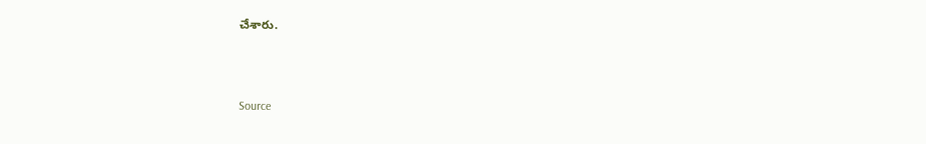చేశారు.



Source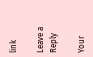link

Leave a Reply

Your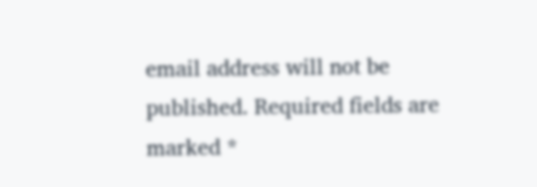email address will not be published. Required fields are marked *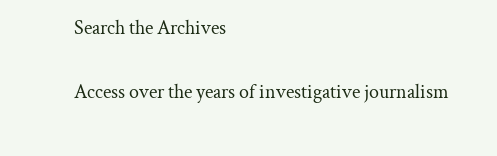Search the Archives

Access over the years of investigative journalism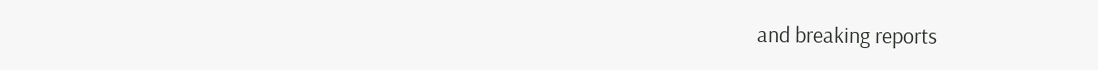and breaking reports